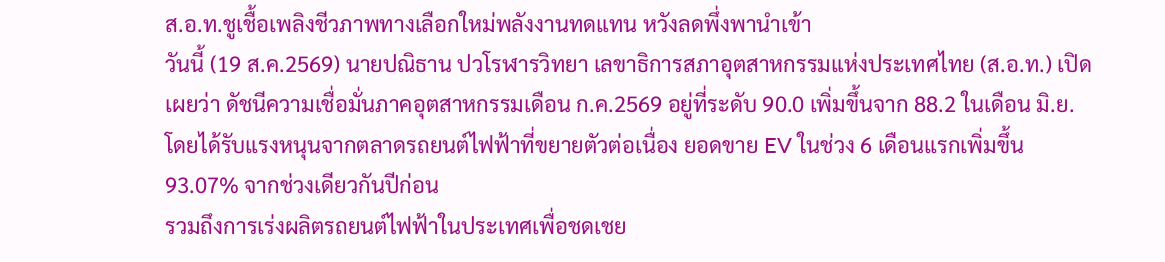ส.อ.ท.ชูเชื้อเพลิงชีวภาพทางเลือกใหม่พลังงานทดแทน หวังลดพึ่งพานำเข้า
วันนี้ (19 ส.ค.2569) นายปณิธาน ปวโรฬารวิทยา เลขาธิการสภาอุตสาหกรรมแห่งประเทศไทย (ส.อ.ท.) เปิดเผยว่า ดัชนีความเชื่อมั่นภาคอุตสาหกรรมเดือน ก.ค.2569 อยู่ที่ระดับ 90.0 เพิ่มขึ้นจาก 88.2 ในเดือน มิ.ย. โดยได้รับแรงหนุนจากตลาดรถยนต์ไฟฟ้าที่ขยายตัวต่อเนื่อง ยอดขาย EV ในช่วง 6 เดือนแรกเพิ่มขึ้น 93.07% จากช่วงเดียวกันปีก่อน
รวมถึงการเร่งผลิตรถยนต์ไฟฟ้าในประเทศเพื่อชดเชย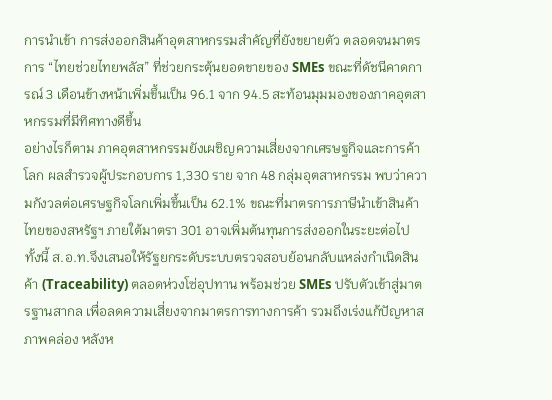การนำเข้า การส่งออกสินค้าอุตสาหกรรมสำคัญที่ยังขยายตัว ตลอดจนมาตรการ “ไทยช่วยไทยพลัส” ที่ช่วยกระตุ้นยอดขายของ SMEs ขณะที่ดัชนีคาดการณ์ 3 เดือนข้างหน้าเพิ่มขึ้นเป็น 96.1 จาก 94.5 สะท้อนมุมมองของภาคอุตสาหกรรมที่มีทิศทางดีขึ้น
อย่างไรก็ตาม ภาคอุตสาหกรรมยังเผชิญความเสี่ยงจากเศรษฐกิจและการค้าโลก ผลสำรวจผู้ประกอบการ 1,330 ราย จาก 48 กลุ่มอุตสาหกรรม พบว่าความกังวลต่อเศรษฐกิจโลกเพิ่มขึ้นเป็น 62.1% ขณะที่มาตรการภาษีนำเข้าสินค้าไทยของสหรัฐฯ ภายใต้มาตรา 301 อาจเพิ่มต้นทุนการส่งออกในระยะต่อไป
ทั้งนี้ ส.อ.ท.จึงเสนอให้รัฐยกระดับระบบตรวจสอบย้อนกลับแหล่งกำเนิดสินค้า (Traceability) ตลอดห่วงโซ่อุปทาน พร้อมช่วย SMEs ปรับตัวเข้าสู่มาตรฐานสากล เพื่อลดความเสี่ยงจากมาตรการทางการค้า รวมถึงเร่งแก้ปัญหาสภาพคล่อง หลังห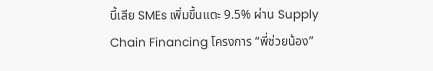นี้เสีย SMEs เพิ่มขึ้นแตะ 9.5% ผ่าน Supply Chain Financing โครงการ “พี่ช่วยน้อง”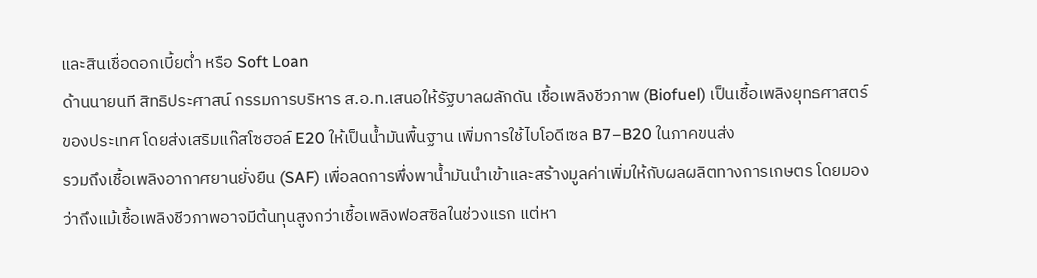และสินเชื่อดอกเบี้ยต่ำ หรือ Soft Loan
ด้านนายนที สิทธิประศาสน์ กรรมการบริหาร ส.อ.ท.เสนอให้รัฐบาลผลักดัน เชื้อเพลิงชีวภาพ (Biofuel) เป็นเชื้อเพลิงยุทธศาสตร์ของประเทศ โดยส่งเสริมแก๊สโซฮอล์ E20 ให้เป็นน้ำมันพื้นฐาน เพิ่มการใช้ไบโอดีเซล B7–B20 ในภาคขนส่ง
รวมถึงเชื้อเพลิงอากาศยานยั่งยืน (SAF) เพื่อลดการพึ่งพาน้ำมันนำเข้าและสร้างมูลค่าเพิ่มให้กับผลผลิตทางการเกษตร โดยมองว่าถึงแม้เชื้อเพลิงชีวภาพอาจมีต้นทุนสูงกว่าเชื้อเพลิงฟอสซิลในช่วงแรก แต่หา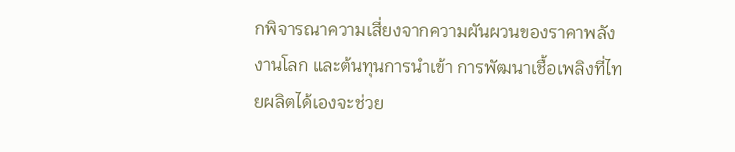กพิจารณาความเสี่ยงจากความผันผวนของราคาพลังงานโลก และต้นทุนการนำเข้า การพัฒนาเชื้อเพลิงที่ไทยผลิตได้เองจะช่วย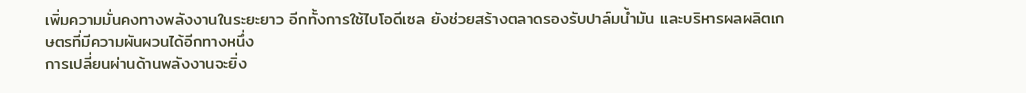เพิ่มความมั่นคงทางพลังงานในระยะยาว อีกทั้งการใช้ไบโอดีเซล ยังช่วยสร้างตลาดรองรับปาล์มน้ำมัน และบริหารผลผลิตเกษตรที่มีความผันผวนได้อีกทางหนึ่ง
การเปลี่ยนผ่านด้านพลังงานจะยิ่ง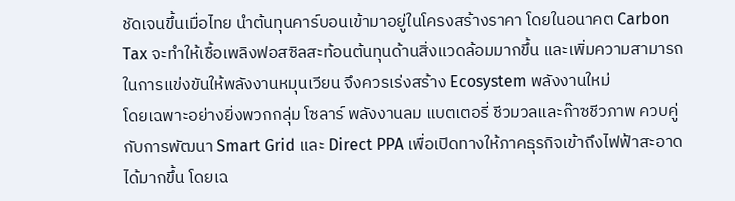ชัดเจนขึ้นเมื่อไทย นำต้นทุนคาร์บอนเข้ามาอยู่ในโครงสร้างราคา โดยในอนาคต Carbon Tax จะทำให้เชื้อเพลิงฟอสซิลสะท้อนต้นทุนด้านสิ่งแวดล้อมมากขึ้น และเพิ่มความสามารถในการแข่งขันให้พลังงานหมุนเวียน จึงควรเร่งสร้าง Ecosystem พลังงานใหม่
โดยเฉพาะอย่างยิ่งพวกกลุ่ม โซลาร์ พลังงานลม แบตเตอรี่ ชีวมวลและก๊าซชีวภาพ ควบคู่กับการพัฒนา Smart Grid และ Direct PPA เพื่อเปิดทางให้ภาคธุรกิจเข้าถึงไฟฟ้าสะอาดได้มากขึ้น โดยเฉ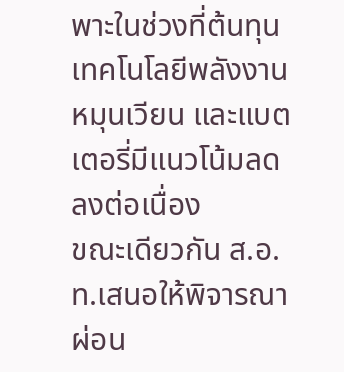พาะในช่วงที่ต้นทุนเทคโนโลยีพลังงานหมุนเวียน และแบตเตอรี่มีแนวโน้มลดลงต่อเนื่อง
ขณะเดียวกัน ส.อ.ท.เสนอให้พิจารณา ผ่อน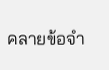คลายข้อจำ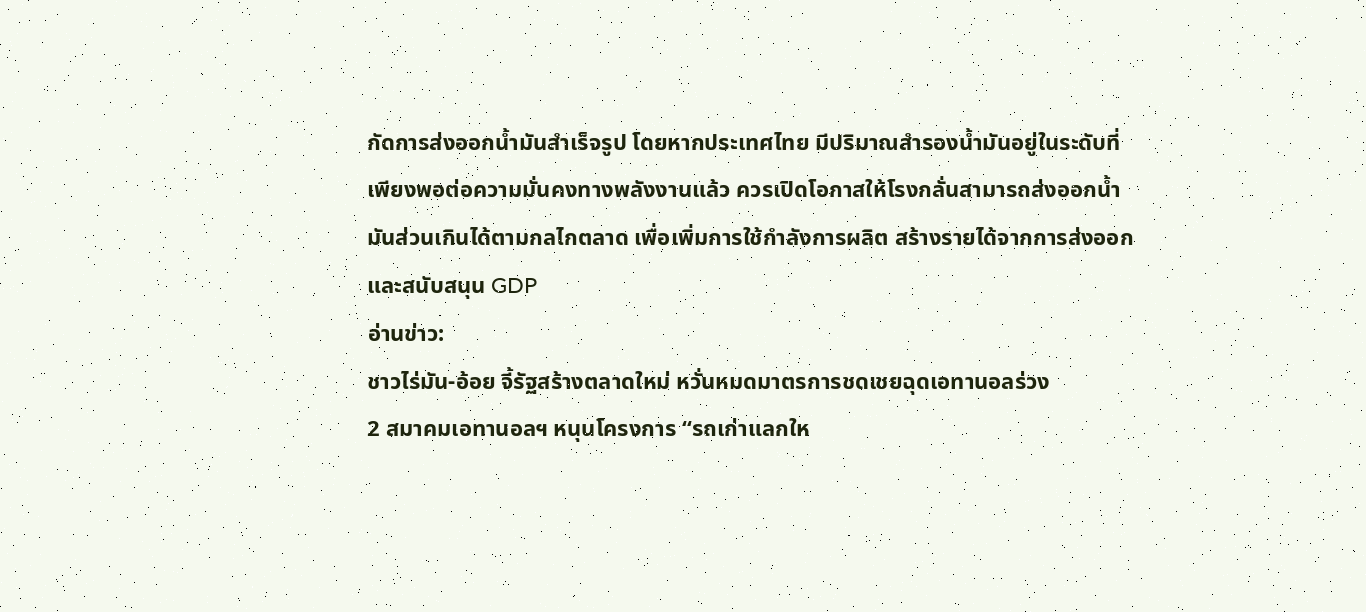กัดการส่งออกน้ำมันสำเร็จรูป โดยหากประเทศไทย มีปริมาณสำรองน้ำมันอยู่ในระดับที่เพียงพอต่อความมั่นคงทางพลังงานแล้ว ควรเปิดโอกาสให้โรงกลั่นสามารถส่งออกน้ำมันส่วนเกินได้ตามกลไกตลาด เพื่อเพิ่มการใช้กำลังการผลิต สร้างรายได้จากการส่งออกและสนับสนุน GDP
อ่านข่าว:
ชาวไร่มัน-อ้อย จี้รัฐสร้างตลาดใหม่ หวั่นหมดมาตรการชดเชยฉุดเอทานอลร่วง
2 สมาคมเอทานอลฯ หนุนโครงการ “รถเก่าแลกให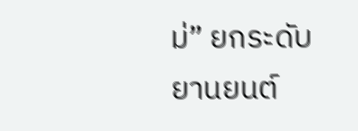ม่” ยกระดับยานยนต์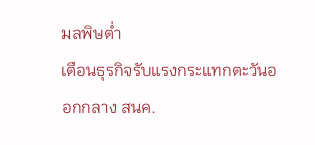มลพิษต่ำ
เตือนธุรกิจรับแรงกระแทกตะวันออกกลาง สนค.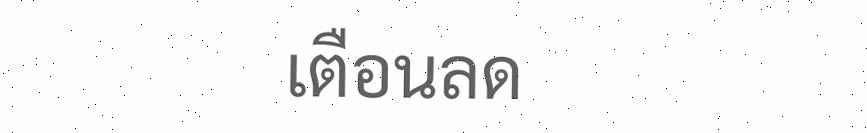เตือนลด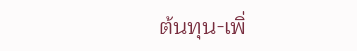ต้นทุน-เพิ่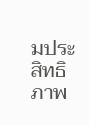มประสิทธิภาพ